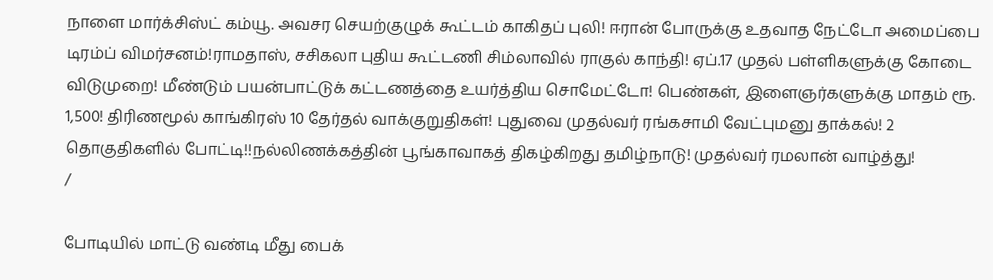நாளை மார்க்சிஸ்ட் கம்யூ. அவசர செயற்குழுக் கூட்டம் காகிதப் புலி! ஈரான் போருக்கு உதவாத நேட்டோ அமைப்பை டிரம்ப் விமர்சனம்!ராமதாஸ், சசிகலா புதிய கூட்டணி சிம்லாவில் ராகுல் காந்தி! ஏப்.17 முதல் பள்ளிகளுக்கு கோடை விடுமுறை! மீண்டும் பயன்பாட்டுக் கட்டணத்தை உயர்த்திய சொமேட்டோ! பெண்கள், இளைஞர்களுக்கு மாதம் ரூ. 1,500! திரிணமூல் காங்கிரஸ் 10 தேர்தல் வாக்குறுதிகள்! புதுவை முதல்வர் ரங்கசாமி வேட்புமனு தாக்கல்! 2 தொகுதிகளில் போட்டி!!நல்லிணக்கத்தின் பூங்காவாகத் திகழ்கிறது தமிழ்நாடு! முதல்வர் ரமலான் வாழ்த்து!
/

போடியில் மாட்டு வண்டி மீது பைக்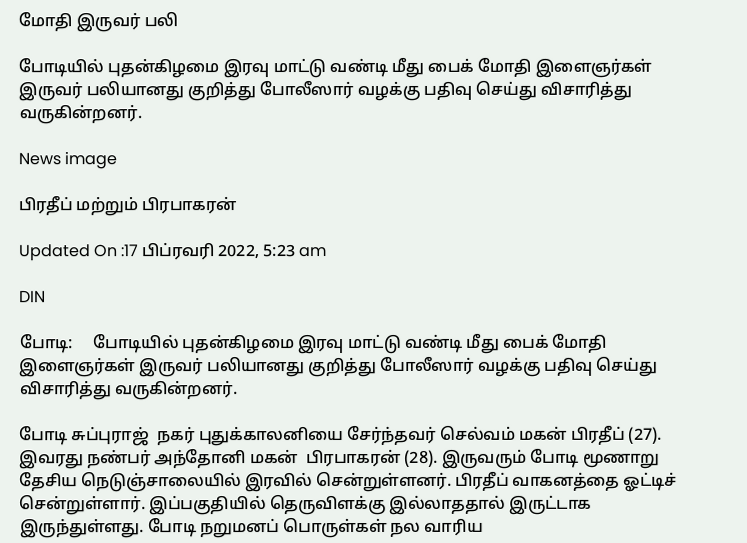மோதி இருவர் பலி

போடியில் புதன்கிழமை இரவு மாட்டு வண்டி மீது பைக் மோதி இளைஞர்கள் இருவர் பலியானது குறித்து போலீஸார் வழக்கு பதிவு செய்து விசாரித்து வருகின்றனர்.

News image

பிரதீப் மற்றும் பிரபாகரன்

Updated On :17 பிப்ரவரி 2022, 5:23 am

DIN

போடி:     போடியில் புதன்கிழமை இரவு மாட்டு வண்டி மீது பைக் மோதி இளைஞர்கள் இருவர் பலியானது குறித்து போலீஸார் வழக்கு பதிவு செய்து விசாரித்து வருகின்றனர்.

போடி சுப்புராஜ்  நகர் புதுக்காலனியை சேர்ந்தவர் செல்வம் மகன் பிரதீப் (27). இவரது நண்பர் அந்தோனி மகன்  பிரபாகரன் (28). இருவரும் போடி மூணாறு தேசிய நெடுஞ்சாலையில் இரவில் சென்றுள்ளனர். பிரதீப் வாகனத்தை ஓட்டிச் சென்றுள்ளார். இப்பகுதியில் தெருவிளக்கு இல்லாததால் இருட்டாக இருந்துள்ளது. போடி நறுமனப் பொருள்கள் நல வாரிய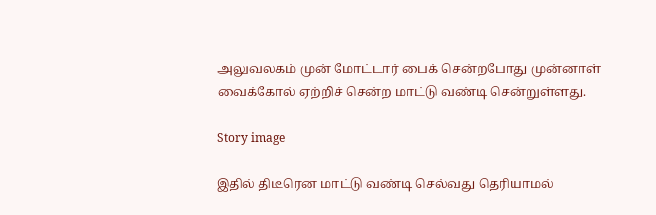அலுவலகம் முன் மோட்டார் பைக் சென்றபோது முன்னாள் வைக்கோல் ஏற்றிச் சென்ற மாட்டு வண்டி சென்றுள்ளது.

Story image

இதில் திடீரென மாட்டு வண்டி செல்வது தெரியாமல்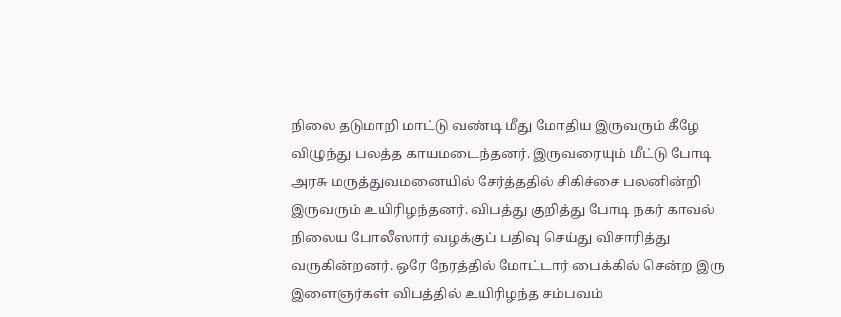நிலை தடுமாறி மாட்டு வண்டி மீது மோதிய இருவரும் கீழே விழுந்து பலத்த காயமடைந்தனர். இருவரையும் மீட்டு போடி அரசு மருத்துவமனையில் சேர்த்ததில் சிகிச்சை பலனின்றி இருவரும் உயிரிழந்தனர். விபத்து குறித்து போடி நகர் காவல் நிலைய போலீஸார் வழக்குப் பதிவு செய்து விசாரித்து வருகின்றனர். ஒரே நேரத்தில் மோட்டார் பைக்கில் சென்ற இரு இளைஞர்கள் விபத்தில் உயிரிழந்த சம்பவம்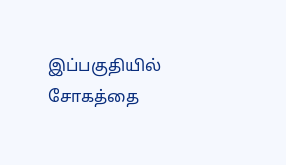இப்பகுதியில் சோகத்தை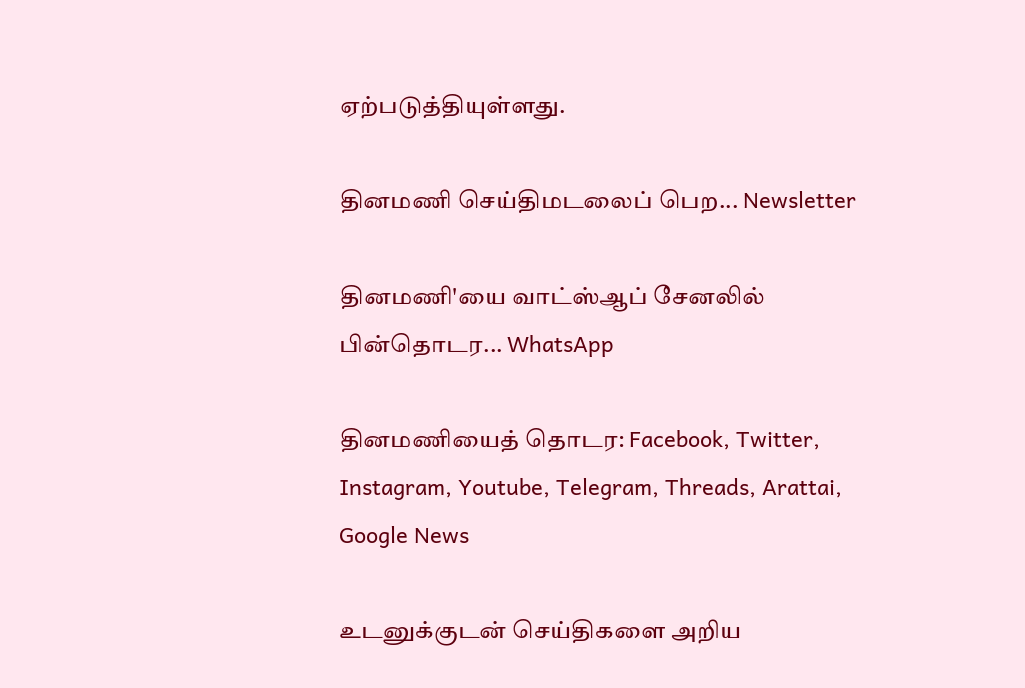ஏற்படுத்தியுள்ளது.

தினமணி செய்திமடலைப் பெற... Newsletter

தினமணி'யை வாட்ஸ்ஆப் சேனலில் பின்தொடர... WhatsApp

தினமணியைத் தொடர: Facebook, Twitter, Instagram, Youtube, Telegram, Threads, Arattai, Google News

உடனுக்குடன் செய்திகளை அறிய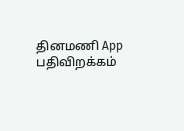தினமணி App பதிவிறக்கம்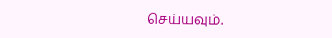செய்யவும்.